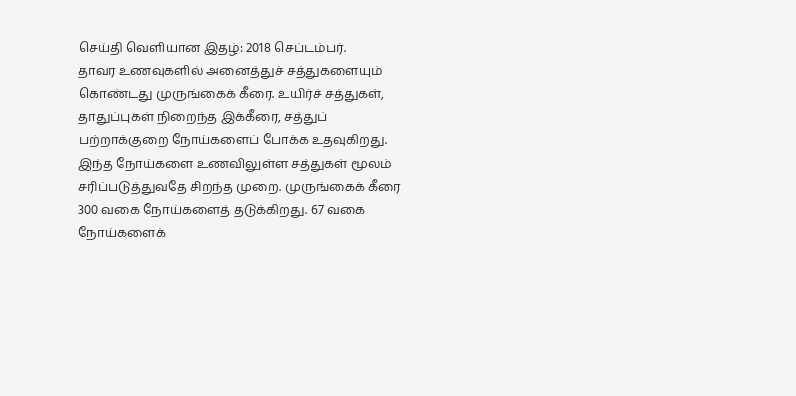செய்தி வெளியான இதழ்: 2018 செப்டம்பர்.
தாவர உணவுகளில் அனைத்துச் சத்துகளையும் கொண்டது முருங்கைக் கீரை. உயிர்ச் சத்துகள், தாதுப்புகள் நிறைந்த இக்கீரை, சத்துப் பற்றாக்குறை நோய்களைப் போக்க உதவுகிறது. இந்த நோய்களை உணவிலுள்ள சத்துகள் மூலம் சரிப்படுத்துவதே சிறந்த முறை. முருங்கைக் கீரை 300 வகை நோய்களைத் தடுக்கிறது. 67 வகை நோய்களைக்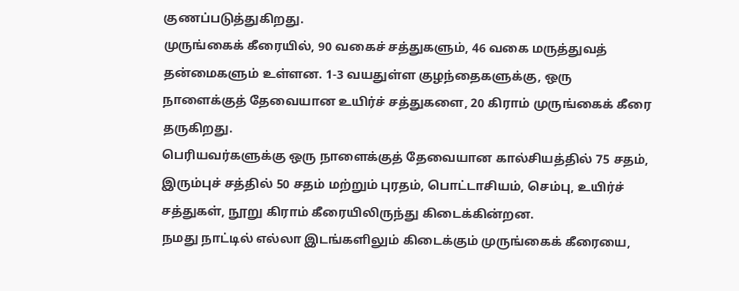குணப்படுத்துகிறது.
முருங்கைக் கீரையில், 90 வகைச் சத்துகளும், 46 வகை மருத்துவத் தன்மைகளும் உள்ளன. 1-3 வயதுள்ள குழந்தைகளுக்கு, ஒரு நாளைக்குத் தேவையான உயிர்ச் சத்துகளை, 20 கிராம் முருங்கைக் கீரை தருகிறது.
பெரியவர்களுக்கு ஒரு நாளைக்குத் தேவையான கால்சியத்தில் 75 சதம், இரும்புச் சத்தில் 50 சதம் மற்றும் புரதம், பொட்டாசியம், செம்பு, உயிர்ச் சத்துகள், நூறு கிராம் கீரையிலிருந்து கிடைக்கின்றன.
நமது நாட்டில் எல்லா இடங்களிலும் கிடைக்கும் முருங்கைக் கீரையை,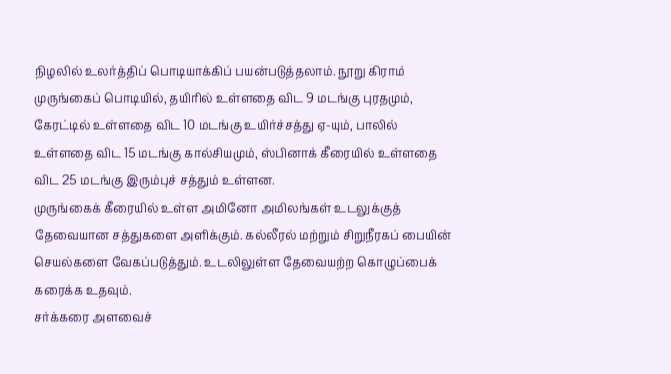நிழலில் உலர்த்திப் பொடியாக்கிப் பயன்படுத்தலாம். நூறு கிராம் முருங்கைப் பொடியில், தயிரில் உள்ளதை விட 9 மடங்கு புரதமும், கேரட்டில் உள்ளதை விட 10 மடங்கு உயிர்ச்சத்து ஏ-யும், பாலில் உள்ளதை விட 15 மடங்கு கால்சியமும், ஸ்பினாக் கீரையில் உள்ளதை விட 25 மடங்கு இரும்புச் சத்தும் உள்ளன.
முருங்கைக் கீரையில் உள்ள அமினோ அமிலங்கள் உடலுக்குத் தேவையான சத்துகளை அளிக்கும். கல்லீரல் மற்றும் சிறுநீரகப் பையின் செயல்களை வேகப்படுத்தும். உடலிலுள்ள தேவையற்ற கொழுப்பைக் கரைக்க உதவும்.
சர்க்கரை அளவைச்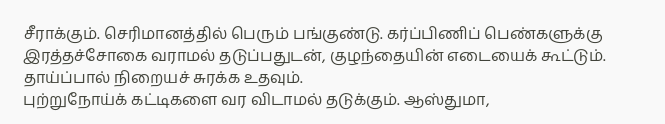சீராக்கும். செரிமானத்தில் பெரும் பங்குண்டு. கர்ப்பிணிப் பெண்களுக்கு இரத்தச்சோகை வராமல் தடுப்பதுடன், குழந்தையின் எடையைக் கூட்டும். தாய்ப்பால் நிறையச் சுரக்க உதவும்.
புற்றுநோய்க் கட்டிகளை வர விடாமல் தடுக்கும். ஆஸ்துமா,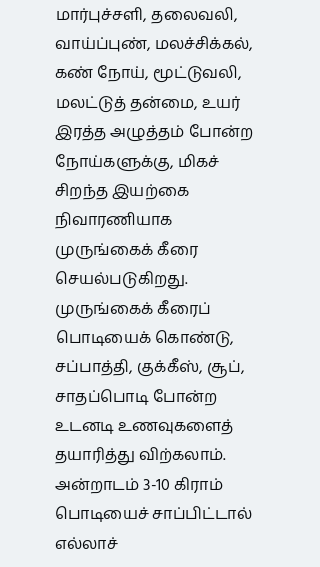மார்புச்சளி, தலைவலி, வாய்ப்புண், மலச்சிக்கல், கண் நோய், மூட்டுவலி, மலட்டுத் தன்மை, உயர் இரத்த அழுத்தம் போன்ற நோய்களுக்கு, மிகச் சிறந்த இயற்கை நிவாரணியாக முருங்கைக் கீரை செயல்படுகிறது.
முருங்கைக் கீரைப் பொடியைக் கொண்டு, சப்பாத்தி, குக்கீஸ், சூப், சாதப்பொடி போன்ற உடனடி உணவுகளைத் தயாரித்து விற்கலாம். அன்றாடம் 3-10 கிராம் பொடியைச் சாப்பிட்டால் எல்லாச்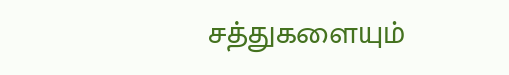சத்துகளையும்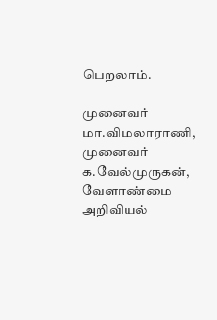பெறலாம்.

முனைவர் மா.விமலாராணி, முனைவர் க.வேல்முருகன், வேளாண்மை அறிவியல்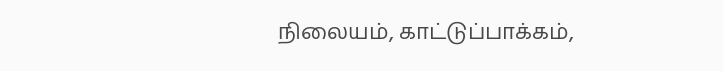நிலையம், காட்டுப்பாக்கம்,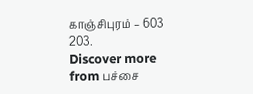காஞ்சிபுரம் – 603 203.
Discover more from பச்சை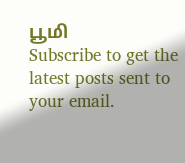பூமி
Subscribe to get the latest posts sent to your email.